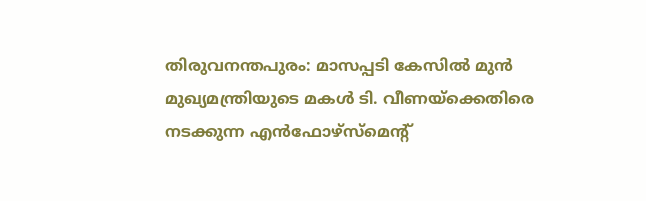തിരുവനന്തപുരം: മാസപ്പടി കേസിൽ മുൻ മുഖ്യമന്ത്രിയുടെ മകൾ ടി. വീണയ്ക്കെതിരെ നടക്കുന്ന എൻഫോഴ്സ്മെന്റ്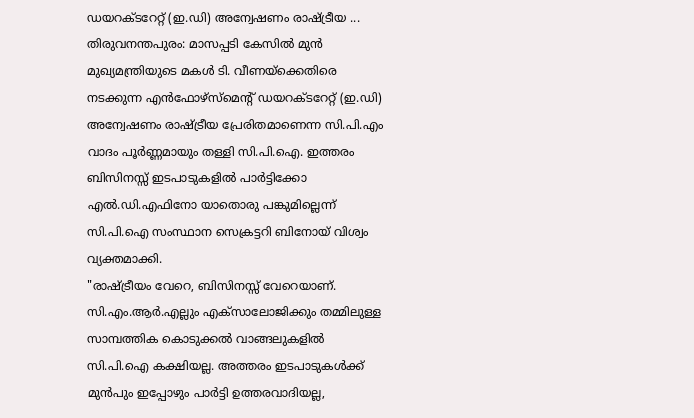ഡയറക്ടറേറ്റ് (ഇ.ഡി) അന്വേഷണം രാഷ്ട്രീയ ...
തിരുവനന്തപുരം: മാസപ്പടി കേസിൽ മുൻ മുഖ്യമന്ത്രിയുടെ മകൾ ടി. വീണയ്ക്കെതിരെ നടക്കുന്ന എൻഫോഴ്സ്മെന്റ് ഡയറക്ടറേറ്റ് (ഇ.ഡി) അന്വേഷണം രാഷ്ട്രീയ പ്രേരിതമാണെന്ന സി.പി.എം വാദം പൂർണ്ണമായും തള്ളി സി.പി.ഐ. ഇത്തരം ബിസിനസ്സ് ഇടപാടുകളിൽ പാർട്ടിക്കോ എൽ.ഡി.എഫിനോ യാതൊരു പങ്കുമില്ലെന്ന് സി.പി.ഐ സംസ്ഥാന സെക്രട്ടറി ബിനോയ് വിശ്വം വ്യക്തമാക്കി.
"രാഷ്ട്രീയം വേറെ, ബിസിനസ്സ് വേറെയാണ്. സി.എം.ആർ.എല്ലും എക്സാലോജിക്കും തമ്മിലുള്ള സാമ്പത്തിക കൊടുക്കൽ വാങ്ങലുകളിൽ സി.പി.ഐ കക്ഷിയല്ല. അത്തരം ഇടപാടുകൾക്ക് മുൻപും ഇപ്പോഴും പാർട്ടി ഉത്തരവാദിയല്ല,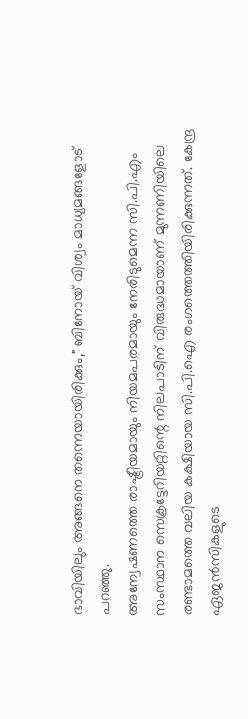ഭാവിയിലും അങ്ങനെ തന്നെയായിരിക്കും," ബിനോയ് വിശ്വം മാധ്യമങ്ങളോട് പറഞ്ഞു.
അന്വേഷണത്തെ രാഷ്ട്രീയമായും നിയമപരമായും നേരിടുമെന്ന സി.പി.എം സംസ്ഥാന സെക്രട്ടേറിയറ്റിന്റെ നിലപാടിന് വിരുദ്ധമായാണ് മുന്നണിയിലെ രണ്ടാമത്തെ വലിയ കക്ഷിയായ സി.പി.ഐ രംഗത്തെത്തിയിരിക്കുന്നത്. കേന്ദ്ര ഏജൻസികളുടെ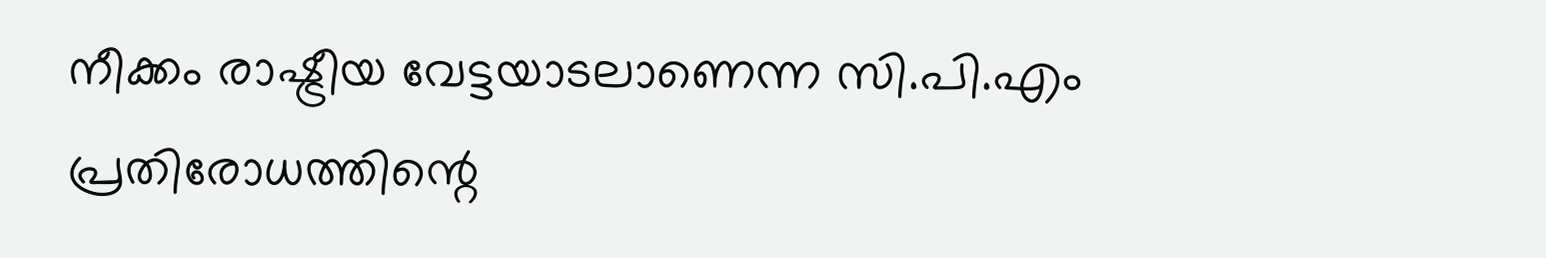നീക്കം രാഷ്ട്രീയ വേട്ടയാടലാണെന്ന സി.പി.എം പ്രതിരോധത്തിന്റെ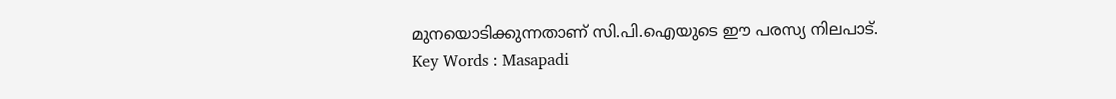മുനയൊടിക്കുന്നതാണ് സി.പി.ഐയുടെ ഈ പരസ്യ നിലപാട്.
Key Words : Masapadi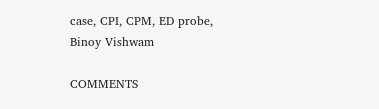case, CPI, CPM, ED probe, Binoy Vishwam

COMMENTS